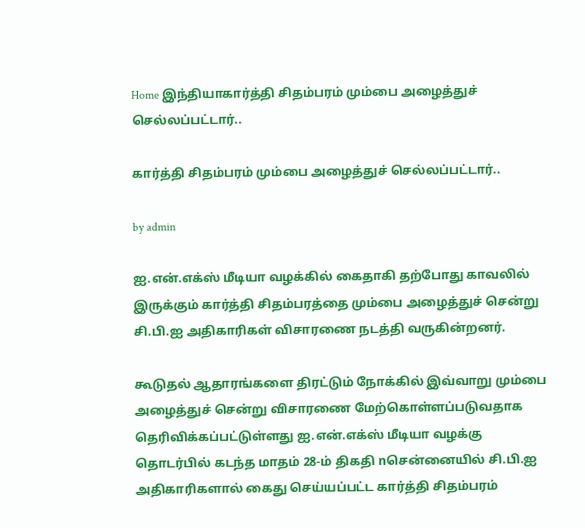Home இந்தியாகார்த்தி சிதம்பரம் மும்பை அழைத்துச் செல்லப்பட்டார்..

கார்த்தி சிதம்பரம் மும்பை அழைத்துச் செல்லப்பட்டார்..

by admin

ஐ.என்.எக்ஸ் மீடியா வழக்கில் கைதாகி தற்போது காவலில் இருக்கும் கார்த்தி சிதம்பரத்தை மும்பை அழைத்துச் சென்று சி.பி.ஐ அதிகாரிகள் விசாரணை நடத்தி வருகின்றனர்.

கூடுதல் ஆதாரங்களை திரட்டும் நோக்கில் இவ்வாறு மும்பை அழைத்துச் சென்று விசாரணை மேற்கொள்ளப்படுவதாக தெரிவிக்கப்பட்டுள்ளது ஐ.என்.எக்ஸ் மீடியா வழக்கு தொடர்பில் கடந்த மாதம் 28-ம் திகதி nசென்னையில் சி.பி.ஐ அதிகாரிகளால் கைது செய்யப்பட்ட கார்த்தி சிதம்பரம்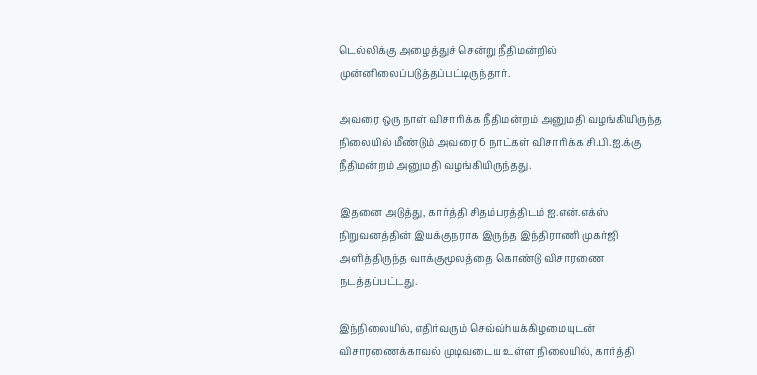டெல்லிக்கு அழைத்துச் சென்று நீதிமன்றில் முன்னிலைப்படுத்தப்பட்டிருந்தார்.

அவரை ஒரு நாள் விசாரிக்க நீதிமன்றம் அனுமதி வழங்கியிருந்த நிலையில் மீண்டும் அவரை 6 நாட்கள் விசாரிக்க சி.பி.ஐ.க்கு நீதிமன்றம் அனுமதி வழங்கியிருந்தது.

இதனை அடுத்து, கார்த்தி சிதம்பரத்திடம் ஐ.என்.எக்ஸ் நிறுவனத்தின் இயக்குநராக இருந்த இந்திராணி முகர்ஜி அளித்திருந்த வாக்குமூலத்தை கொண்டு விசாரணை நடத்தப்பட்டது.

இந்நிலையில், எதிர்வரும் செவ்வ்hயக்கிழமையுடன் விசாரணைக்காவல் முடிவடைய உள்ள நிலையில், கார்த்தி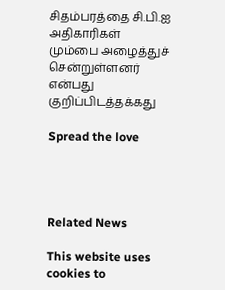சிதம்பரத்தை சி.பி.ஐ அதிகாரிகள் மும்பை அழைத்துச் சென்றுள்ளனர் என்பது குறிப்பிடத்தக்கது

Spread the love




Related News

This website uses cookies to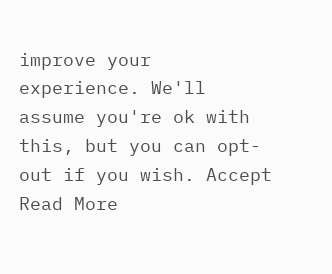improve your experience. We'll assume you're ok with this, but you can opt-out if you wish. Accept Read More